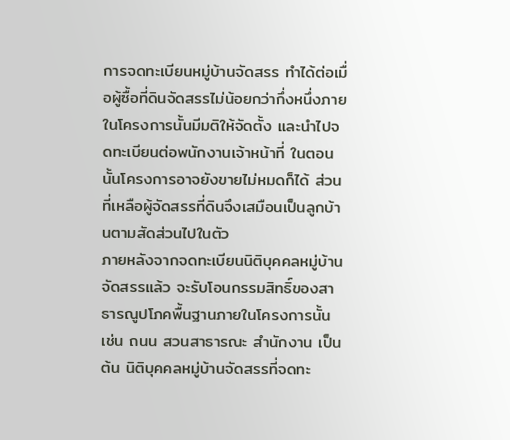การจดทะเบียนหมู่บ้านจัดสรร ทำได้ต่อเมื่อผู้ซื้อที่ดินจัดสรรไม่น้อยกว่ากึ่งหนึ่งภายในโครงการนั้นมีมติให้จัดตั้ง และนำไปจดทะเบียนต่อพนักงานเจ้าหน้าที่ ในตอนนั้นโครงการอาจยังขายไม่หมดก็ได้ ส่วนที่เหลือผู้จัดสรรที่ดินจึงเสมือนเป็นลูกบ้านตามสัดส่วนไปในตัว
ภายหลังจากจดทะเบียนนิติบุคคลหมู่บ้านจัดสรรแล้ว จะรับโอนกรรมสิทธิ์ของสาธารณูปโภคพื้นฐานภายในโครงการนั้น เช่น ถนน สวนสาธารณะ สำนักงาน เป็นต้น นิติบุคคลหมู่บ้านจัดสรรที่จดทะ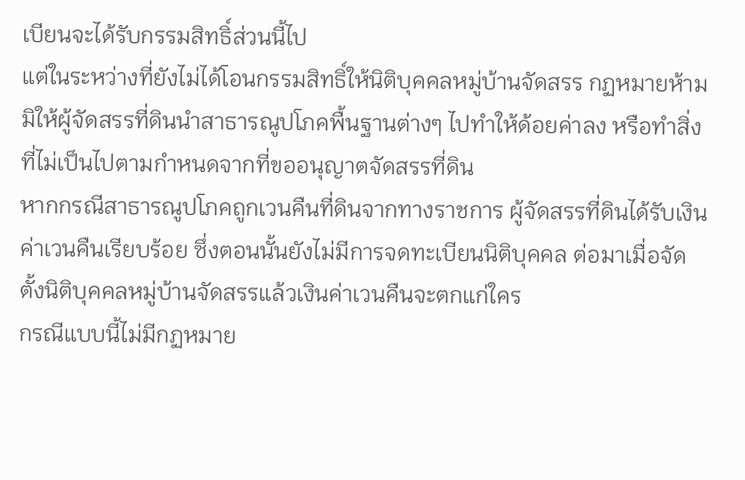เบียนจะได้รับกรรมสิทธิ์ส่วนนี้ไป
แต่ในระหว่างที่ยังไม่ได้โอนกรรมสิทธิ์ให้นิติบุคคลหมู่บ้านจัดสรร กฏหมายห้ามมิให้ผู้จัดสรรที่ดินนำสาธารณูปโภคพื้นฐานต่างๆ ไปทำให้ด้อยค่าลง หรือทำสิ่งที่ไม่เป็นไปตามกำหนดจากที่ขออนุญาตจัดสรรที่ดิน
หากกรณีสาธารณูปโภคถูกเวนคืนที่ดินจากทางราชการ ผู้จัดสรรที่ดินได้รับเงินค่าเวนคืนเรียบร้อย ซึ่งตอนนั้นยังไม่มีการจดทะเบียนนิติบุคคล ต่อมาเมื่อจัดตั้งนิติบุคคลหมู่บ้านจัดสรรแล้วเงินค่าเวนคืนจะตกแก่ใคร
กรณีแบบนี้ไม่มีกฏหมาย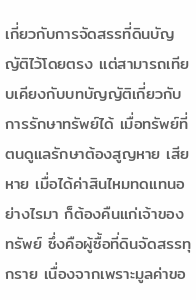เกี่ยวกับการจัดสรรที่ดินบัญญัติไว้โดยตรง แต่สามารถเทียบเคียงกับบทบัญญัติเกี่ยวกับการรักษาทรัพย์ได้ เมื่อทรัพย์ที่ตนดูแลรักษาต้องสูญหาย เสียหาย เมื่อได้ค่าสินไหมทดแทนอย่างไรมา ก็ต้องคืนแก่เจ้าของทรัพย์ ซึ่งคือผู้ซื้อที่ดินจัดสรรทุกราย เนื่องจากเพราะมูลค่าขอ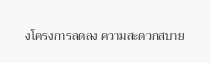งโครงการลดลง ความสะดวกสบาย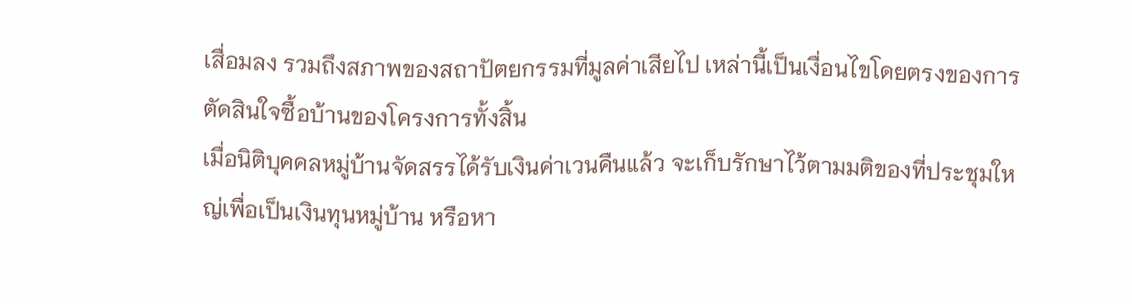เสื่อมลง รวมถึงสภาพของสถาปัตยกรรมที่มูลค่าเสียไป เหล่านี้เป็นเงื่อนไขโดยตรงของการตัดสินใจซื้อบ้านของโครงการทั้งสิ้น
เมื่อนิติบุคคลหมู่บ้านจัดสรรได้รับเงินค่าเวนคืนแล้ว จะเก็บรักษาไว้ตามมติของที่ประชุมใหญ่เพื่อเป็นเงินทุนหมู่บ้าน หรือหา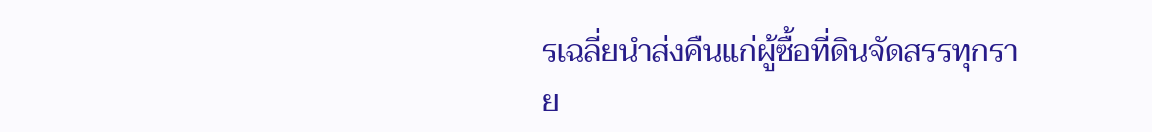รเฉลี่ยนำส่งคืนแก่ผู้ซื้อที่ดินจัดสรรทุกราย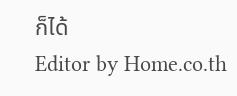ก็ได้
Editor by Home.co.th